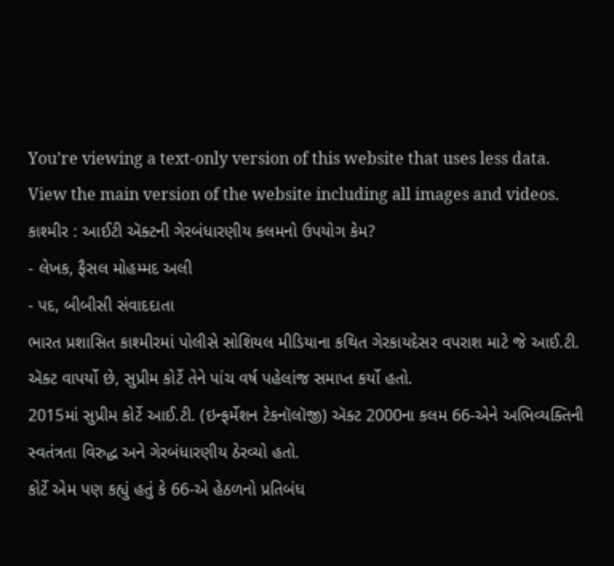You’re viewing a text-only version of this website that uses less data. View the main version of the website including all images and videos.
કાશ્મીર : આઈટી ઍક્ટની ગેરબંધારણીય કલમનો ઉપયોગ કેમ?
- લેખક, ફૈસલ મોહમ્મદ અલી
- પદ, બીબીસી સંવાદદાતા
ભારત પ્રશાસિત કાશ્મીરમાં પોલીસે સોશિયલ મીડિયાના કથિત ગેરકાયદેસર વપરાશ માટે જે આઈ.ટી. ઍક્ટ વાપર્યો છે, સુપ્રીમ કોર્ટે તેને પાંચ વર્ષ પહેલાંજ સમાપ્ત કર્યો હતો.
2015માં સુપ્રીમ કોર્ટે આઈ.ટી. (ઇન્ફર્મેશન ટેકનૉલૉજી) ઍક્ટ 2000ના કલમ 66-એને અભિવ્યક્તિની સ્વતંત્રતા વિરુદ્ધ અને ગેરબંધારણીય ઠેરવ્યો હતો.
કોર્ટે એમ પણ કહ્યું હતું કે 66-એ હેઠળનો પ્રતિબંધ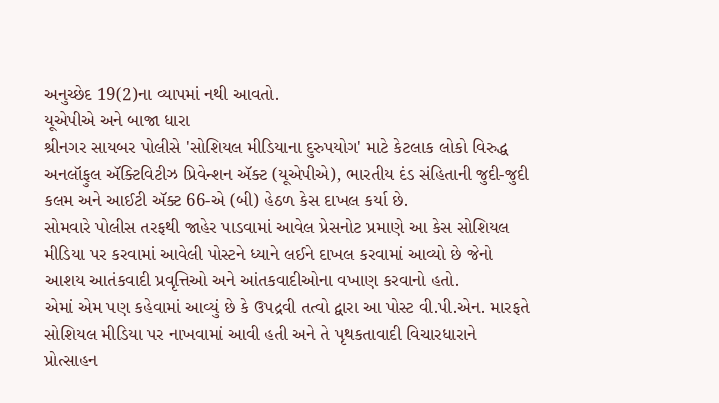અનુચ્છેદ 19(2)ના વ્યાપમાં નથી આવતો.
યૂએપીએ અને બાજા ધારા
શ્રીનગર સાયબર પોલીસે 'સોશિયલ મીડિયાના દુરુપયોગ' માટે કેટલાક લોકો વિરુદ્ધ અનલૉફુલ ઍક્ટિવિટીઝ પ્રિવેન્શન ઍક્ટ (યૂએપીએ), ભારતીય દંડ સંહિતાની જુદી-જુદી કલમ અને આઈટી ઍક્ટ 66-એ (બી) હેઠળ કેસ દાખલ કર્યા છે.
સોમવારે પોલીસ તરફથી જાહેર પાડવામાં આવેલ પ્રેસનોટ પ્રમાણે આ કેસ સોશિયલ મીડિયા પર કરવામાં આવેલી પોસ્ટને ધ્યાને લઈને દાખલ કરવામાં આવ્યો છે જેનો આશય આતંકવાદી પ્રવૃત્તિઓ અને આંતકવાદીઓના વખાણ કરવાનો હતો.
એમાં એમ પણ કહેવામાં આવ્યું છે કે ઉપદ્રવી તત્વો દ્વારા આ પોસ્ટ વી.પી.એન. મારફતે સોશિયલ મીડિયા પર નાખવામાં આવી હતી અને તે પૃથકતાવાદી વિચારધારાને પ્રોત્સાહન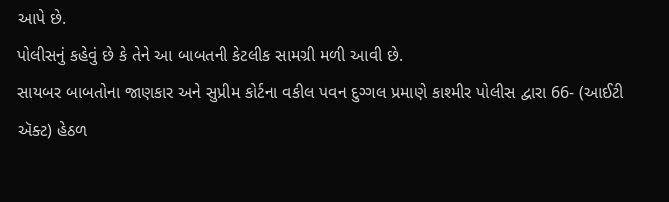આપે છે.
પોલીસનું કહેવું છે કે તેને આ બાબતની કેટલીક સામગ્રી મળી આવી છે.
સાયબર બાબતોના જાણકાર અને સુપ્રીમ કોર્ટના વકીલ પવન દુગ્ગલ પ્રમાણે કાશ્મીર પોલીસ દ્વારા 66- (આઈટી ઍક્ટ) હેઠળ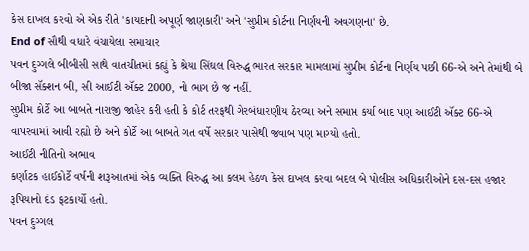કેસ દાખલ કરવો એ એક રીતે 'કાયદાની અપૂર્ણ જાણકારી' અને 'સુપ્રીમ કોર્ટના નિર્ણયની અવગણના' છે.
End of સૌથી વધારે વંચાયેલા સમાચાર
પવન દુગ્ગલે બીબીસી સાથે વાતચીતમાં કહ્યું કે શ્રેયા સિંઘલ વિરુદ્ધ ભારત સરકાર મામલામાં સુપ્રીમ કોર્ટના નિર્ણય પછી 66-એ અને તેમાંથી બે બીજા સૅક્શન બી, સી આઈટી ઍક્ટ 2000, નો ભાગ છે જ નહીં.
સુપ્રીમ કોર્ટે આ બાબતે નારાજી જાહેર કરી હતી કે કોર્ટ તરફથી ગેરબંધારણીય ઠેરવ્યા અને સમાપ્ત કર્યા બાદ પણ આઈટી ઍક્ટ 66-એ વાપરવામાં આવી રહ્યો છે અને કોર્ટે આ બાબતે ગત વર્ષે સરકાર પાસેથી જવાબ પણ માગ્યો હતો.
આઈટી નીતિનો અભાવ
કર્ણાટક હાઈકોર્ટે વર્ષની શરૂઆતમાં એક વ્યક્તિ વિરુદ્ધ આ કલમ હેઠળ કેસ દાખલ કરવા બદલ બે પોલીસ અધિકારીઓને દસ-દસ હજાર રૂપિયાનો દંડ ફટકાર્યો હતો.
પવન દુગ્ગલ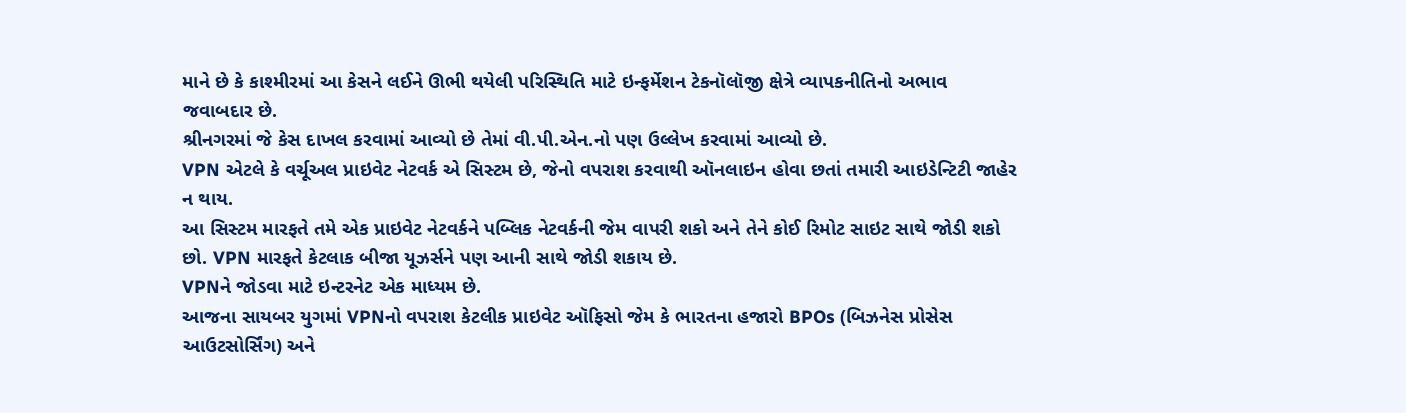માને છે કે કાશ્મીરમાં આ કેસને લઈને ઊભી થયેલી પરિસ્થિતિ માટે ઇન્ફર્મેશન ટેકનૉલૉજી ક્ષેત્રે વ્યાપકનીતિનો અભાવ જવાબદાર છે.
શ્રીનગરમાં જે કેસ દાખલ કરવામાં આવ્યો છે તેમાં વી.પી.એન.નો પણ ઉલ્લેખ કરવામાં આવ્યો છે.
VPN એટલે કે વર્ચૂઅલ પ્રાઇવેટ નેટવર્ક એ સિસ્ટમ છે, જેનો વપરાશ કરવાથી ઑનલાઇન હોવા છતાં તમારી આઇડેન્ટિટી જાહેર ન થાય.
આ સિસ્ટમ મારફતે તમે એક પ્રાઇવેટ નેટવર્કને પબ્લિક નેટવર્કની જેમ વાપરી શકો અને તેને કોઈ રિમોટ સાઇટ સાથે જોડી શકો છો. VPN મારફતે કેટલાક બીજા યૂઝર્સને પણ આની સાથે જોડી શકાય છે.
VPNને જોડવા માટે ઇન્ટરનેટ એક માધ્યમ છે.
આજના સાયબર યુગમાં VPNનો વપરાશ કેટલીક પ્રાઇવેટ ઑફિસો જેમ કે ભારતના હજારો BPOs (બિઝનેસ પ્રોસેસ આઉટસોર્સિંગ) અને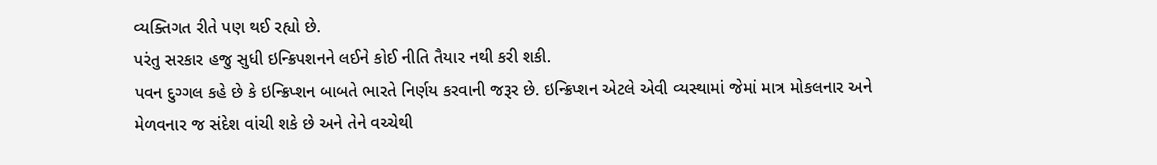વ્યક્તિગત રીતે પણ થઈ રહ્યો છે.
પરંતુ સરકાર હજુ સુધી ઇન્ક્રિપશનને લઈને કોઈ નીતિ તૈયાર નથી કરી શકી.
પવન દુગ્ગલ કહે છે કે ઇન્ક્રિપ્શન બાબતે ભારતે નિર્ણય કરવાની જરૂર છે. ઇન્ક્રિપ્શન એટલે એવી વ્યસ્થામાં જેમાં માત્ર મોકલનાર અને મેળવનાર જ સંદેશ વાંચી શકે છે અને તેને વચ્ચેથી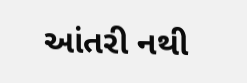આંતરી નથી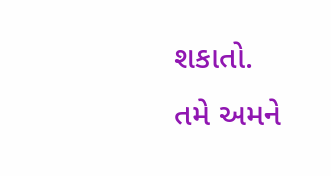શકાતો.
તમે અમને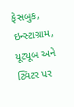ફેસબુક, ઇન્સ્ટાગ્રામ, યૂટ્યૂબ અને ટ્વિટર પર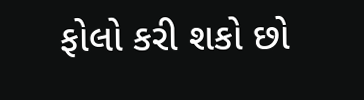ફોલો કરી શકો છો